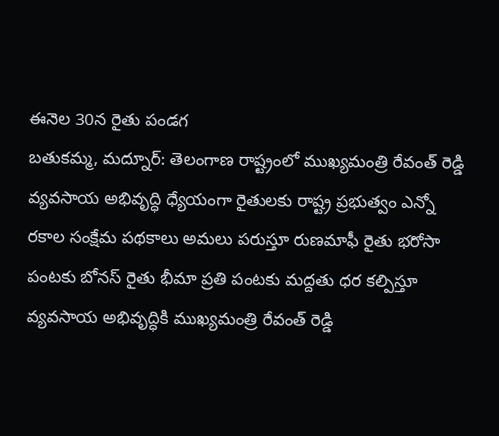ఈనెల 30న రైతు పండగ
బతుకమ్మ, మద్నూర్: తెలంగాణ రాష్ట్రంలో ముఖ్యమంత్రి రేవంత్ రెడ్డి వ్యవసాయ అభివృద్ధి ధ్యేయంగా రైతులకు రాష్ట్ర ప్రభుత్వం ఎన్నో రకాల సంక్షేమ పథకాలు అమలు పరుస్తూ రుణమాఫీ రైతు భరోసా పంటకు బోనస్ రైతు భీమా ప్రతి పంటకు మద్దతు ధర కల్పిస్తూ వ్యవసాయ అభివృద్ధికి ముఖ్యమంత్రి రేవంత్ రెడ్డి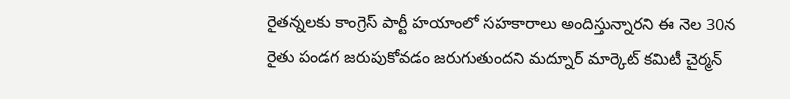రైతన్నలకు కాంగ్రెస్ పార్టీ హయాంలో సహకారాలు అందిస్తున్నారని ఈ నెల 30న రైతు పండగ జరుపుకోవడం జరుగుతుందని మద్నూర్ మార్కెట్ కమిటీ చైర్మన్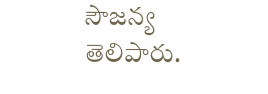సౌజన్య తెలిపారు.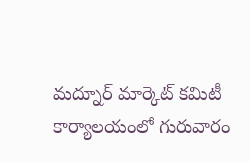మద్నూర్ మార్కెట్ కమిటీ కార్యాలయంలో గురువారం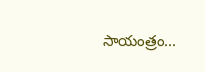సాయంత్రం...